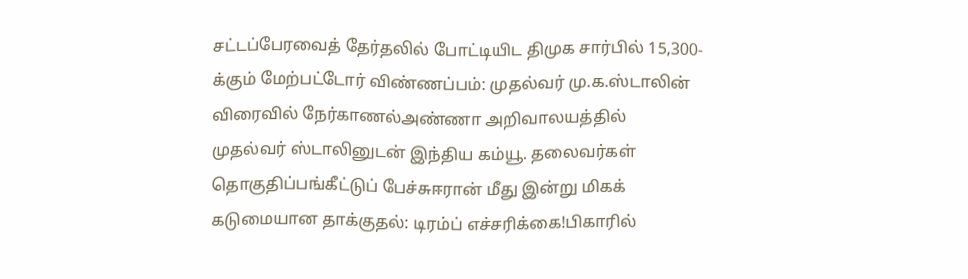சட்டப்பேரவைத் தேர்தலில் போட்டியிட திமுக சார்பில் 15,300-க்கும் மேற்பட்டோர் விண்ணப்பம்: முதல்வர் மு.க.ஸ்டாலின் விரைவில் நேர்காணல்அண்ணா அறிவாலயத்தில் முதல்வர் ஸ்டாலினுடன் இந்திய கம்யூ. தலைவர்கள் தொகுதிப்பங்கீட்டுப் பேச்சுஈரான் மீது இன்று மிகக் கடுமையான தாக்குதல்: டிரம்ப் எச்சரிக்கை!பிகாரில்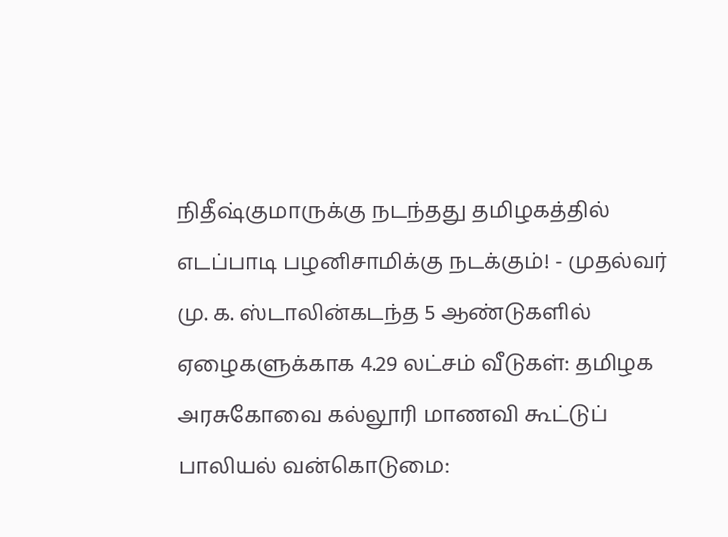நிதீஷ்குமாருக்கு நடந்தது தமிழகத்தில் எடப்பாடி பழனிசாமிக்கு நடக்கும்! - முதல்வர் மு. க. ஸ்டாலின்கடந்த 5 ஆண்டுகளில் ஏழைகளுக்காக 4.29 லட்சம் வீடுகள்: தமிழக அரசுகோவை கல்லூரி மாணவி கூட்டுப் பாலியல் வன்கொடுமை: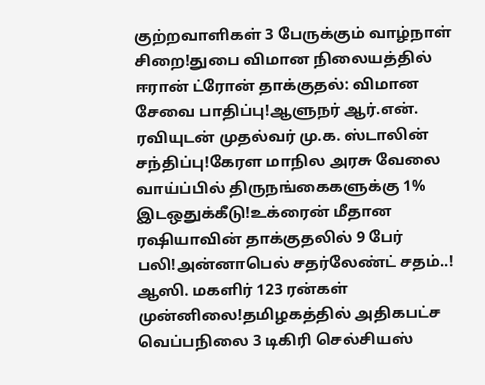குற்றவாளிகள் 3 பேருக்கும் வாழ்நாள் சிறை!துபை விமான நிலையத்தில் ஈரான் ட்ரோன் தாக்குதல்: விமான சேவை பாதிப்பு!ஆளுநர் ஆர்.என். ரவியுடன் முதல்வர் மு.க. ஸ்டாலின் சந்திப்பு!கேரள மாநில அரசு வேலை வாய்ப்பில் திருநங்கைகளுக்கு 1% இடஒதுக்கீடு!உக்ரைன் மீதான ரஷியாவின் தாக்குதலில் 9 பேர் பலி!அன்னாபெல் சதர்லேண்ட் சதம்..! ஆஸி. மகளிர் 123 ரன்கள் முன்னிலை!தமிழகத்தில் அதிகபட்ச வெப்பநிலை 3 டிகிரி செல்சியஸ்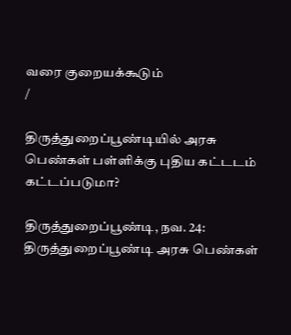வரை குறையக்கூடும்
/

திருத்துறைப்பூண்டியில் அரசு பெண்கள் பள்ளிக்கு புதிய கட்டடம் கட்டப்படுமா?

திருத்துறைப்பூண்டி, நவ. 24: திருத்துறைப்பூண்டி அரசு பெண்கள்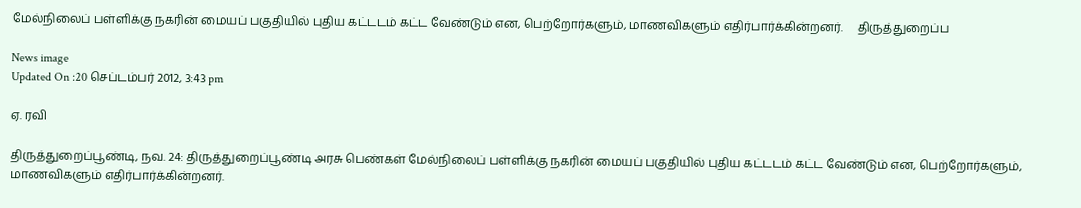மேல்நிலைப் பள்ளிக்கு நகரின் மையப் பகுதியில் புதிய கட்டடம் கட்ட வேண்டும் என, பெற்றோர்களும், மாணவிகளும் எதிர்பார்க்கின்றனர்.     திருத்துறைப்ப

News image
Updated On :20 செப்டம்பர் 2012, 3:43 pm

ஏ. ரவி

திருத்துறைப்பூண்டி, நவ. 24: திருத்துறைப்பூண்டி அரசு பெண்கள் மேல்நிலைப் பள்ளிக்கு நகரின் மையப் பகுதியில் புதிய கட்டடம் கட்ட வேண்டும் என, பெற்றோர்களும், மாணவிகளும் எதிர்பார்க்கின்றனர்.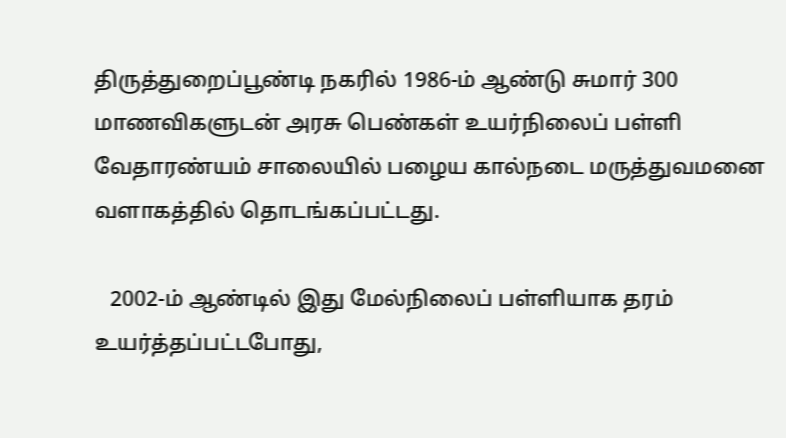திருத்துறைப்பூண்டி நகரில் 1986-ம் ஆண்டு சுமார் 300 மாணவிகளுடன் அரசு பெண்கள் உயர்நிலைப் பள்ளி வேதாரண்யம் சாலையில் பழைய கால்நடை மருத்துவமனை வளாகத்தில் தொடங்கப்பட்டது.

   2002-ம் ஆண்டில் இது மேல்நிலைப் பள்ளியாக தரம் உயர்த்தப்பட்டபோது,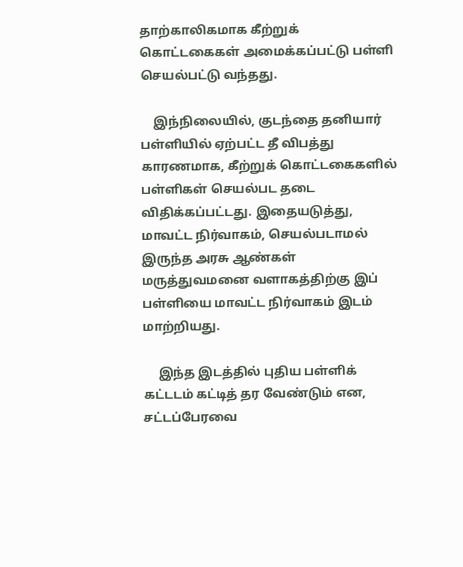தாற்காலிகமாக கீற்றுக் கொட்டகைகள் அமைக்கப்பட்டு பள்ளி செயல்பட்டு வந்தது.

    இந்நிலையில், குடந்தை தனியார் பள்ளியில் ஏற்பட்ட தீ விபத்து காரணமாக, கீற்றுக் கொட்டகைகளில் பள்ளிகள் செயல்பட தடை விதிக்கப்பட்டது. இதையடுத்து,  மாவட்ட நிர்வாகம், செயல்படாமல் இருந்த அரசு ஆண்கள் மருத்துவமனை வளாகத்திற்கு இப் பள்ளியை மாவட்ட நிர்வாகம் இடம் மாற்றியது.

     இந்த இடத்தில் புதிய பள்ளிக் கட்டடம் கட்டித் தர வேண்டும் என, சட்டப்பேரவை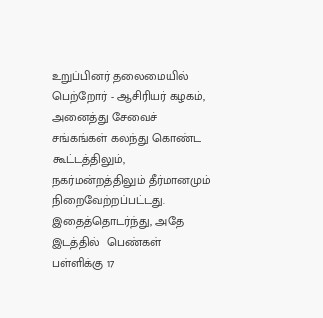உறுப்பினர் தலைமையில் பெற்றோர் - ஆசிரியர் கழகம், அனைத்து சேவைச் சங்கங்கள் கலந்து கொண்ட கூட்டத்திலும், நகர்மன்றத்திலும் தீர்மானமும் நிறைவேற்றப்பட்டது. இதைத்தொடர்ந்து, அதே இடத்தில்  பெண்கள் பள்ளிக்கு 17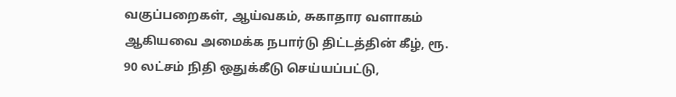வகுப்பறைகள், ஆய்வகம், சுகாதார வளாகம் ஆகியவை அமைக்க நபார்டு திட்டத்தின் கீழ், ரூ. 90 லட்சம் நிதி ஒதுக்கீடு செய்யப்பட்டு,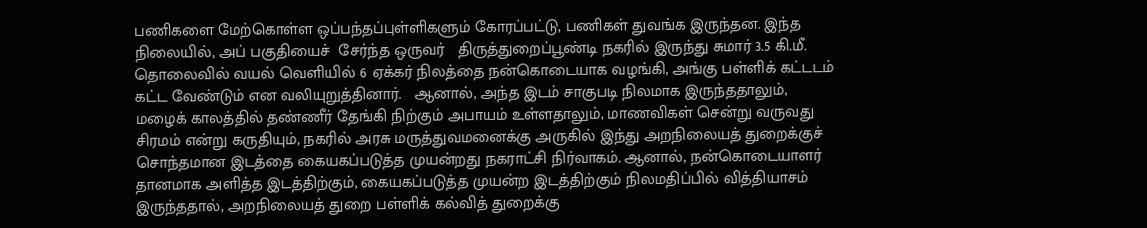பணிகளை மேற்கொள்ள ஒப்பந்தப்புள்ளிகளும் கோரப்பட்டு, பணிகள் துவங்க இருந்தன. இந்த நிலையில், அப் பகுதியைச்  சேர்ந்த ஒருவர்   திருத்துறைப்பூண்டி நகரில் இருந்து சுமார் 3.5 கி.மீ. தொலைவில் வயல் வெளியில் 6 ஏக்கர் நிலத்தை நன்கொடையாக வழங்கி, அங்கு பள்ளிக் கட்டடம் கட்ட வேண்டும் என வலியுறுத்தினார்.   ஆனால், அந்த இடம் சாகுபடி நிலமாக இருந்ததாலும், மழைக் காலத்தில் தண்ணீர் தேங்கி நிற்கும் அபாயம் உள்ளதாலும், மாணவிகள் சென்று வருவது சிரமம் என்று கருதியும், நகரில் அரசு மருத்துவமனைக்கு அருகில் இந்து அறநிலையத் துறைக்குச் சொந்தமான இடத்தை கையகப்படுத்த முயன்றது நகராட்சி நிர்வாகம். ஆனால், நன்கொடையாளர் தானமாக அளித்த இடத்திற்கும், கையகப்படுத்த முயன்ற இடத்திற்கும் நிலமதிப்பில் வித்தியாசம் இருந்ததால், அறநிலையத் துறை பள்ளிக் கல்வித் துறைக்கு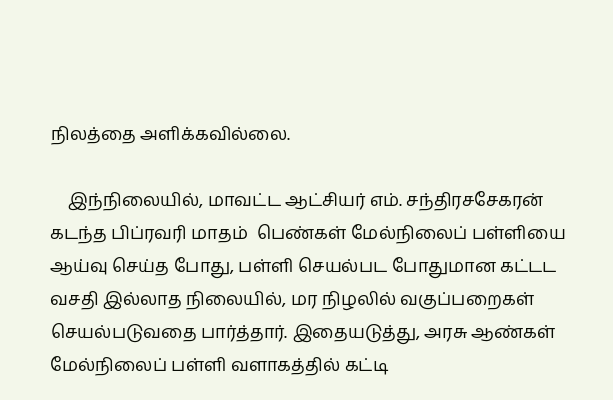நிலத்தை அளிக்கவில்லை.

    இந்நிலையில், மாவட்ட ஆட்சியர் எம். சந்திரசசேகரன் கடந்த பிப்ரவரி மாதம்  பெண்கள் மேல்நிலைப் பள்ளியை ஆய்வு செய்த போது, பள்ளி செயல்பட போதுமான கட்டட வசதி இல்லாத நிலையில், மர நிழலில் வகுப்பறைகள் செயல்படுவதை பார்த்தார். இதையடுத்து, அரசு ஆண்கள் மேல்நிலைப் பள்ளி வளாகத்தில் கட்டி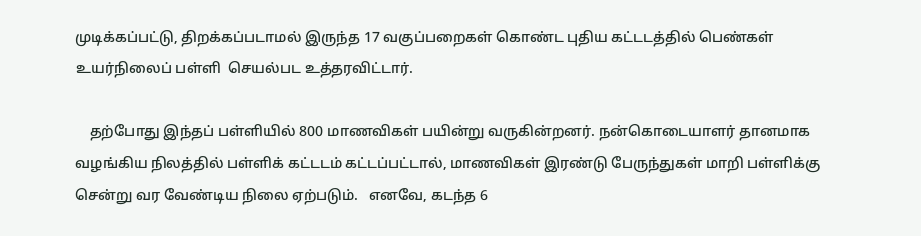முடிக்கப்பட்டு, திறக்கப்படாமல் இருந்த 17 வகுப்பறைகள் கொண்ட புதிய கட்டடத்தில் பெண்கள் உயர்நிலைப் பள்ளி  செயல்பட உத்தரவிட்டார்.

    தற்போது இந்தப் பள்ளியில் 800 மாணவிகள் பயின்று வருகின்றனர். நன்கொடையாளர் தானமாக வழங்கிய நிலத்தில் பள்ளிக் கட்டடம் கட்டப்பட்டால், மாணவிகள் இரண்டு பேருந்துகள் மாறி பள்ளிக்கு சென்று வர வேண்டிய நிலை ஏற்படும்.   எனவே, கடந்த 6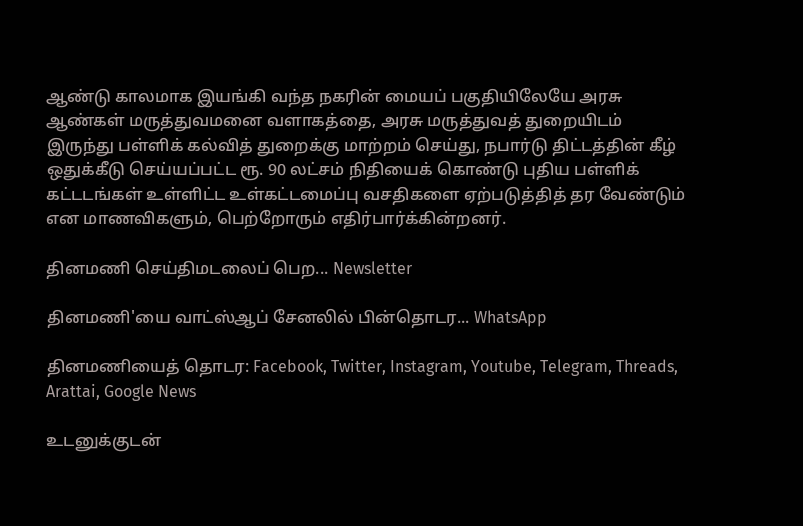ஆண்டு காலமாக இயங்கி வந்த நகரின் மையப் பகுதியிலேயே அரசு ஆண்கள் மருத்துவமனை வளாகத்தை, அரசு மருத்துவத் துறையிடம் இருந்து பள்ளிக் கல்வித் துறைக்கு மாற்றம் செய்து, நபார்டு திட்டத்தின் கீழ் ஒதுக்கீடு செய்யப்பட்ட ரூ. 90 லட்சம் நிதியைக் கொண்டு புதிய பள்ளிக் கட்டடங்கள் உள்ளிட்ட உள்கட்டமைப்பு வசதிகளை ஏற்படுத்தித் தர வேண்டும் என மாணவிகளும், பெற்றோரும் எதிர்பார்க்கின்றனர்.

தினமணி செய்திமடலைப் பெற... Newsletter

தினமணி'யை வாட்ஸ்ஆப் சேனலில் பின்தொடர... WhatsApp

தினமணியைத் தொடர: Facebook, Twitter, Instagram, Youtube, Telegram, Threads, Arattai, Google News

உடனுக்குடன்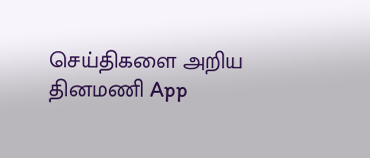செய்திகளை அறிய தினமணி App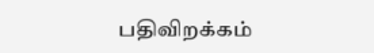பதிவிறக்கம்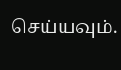செய்யவும்.